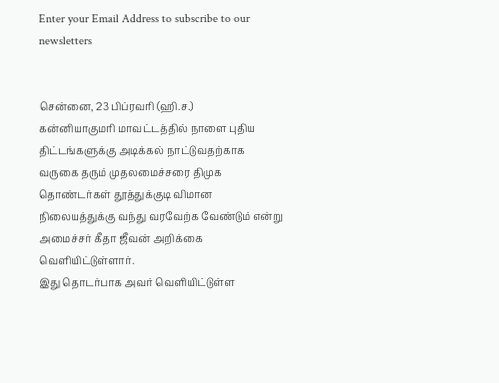Enter your Email Address to subscribe to our newsletters


சென்னை, 23 பிப்ரவரி (ஹி.ச.)
கன்னியாகுமரி மாவட்டத்தில் நாளை புதிய திட்டங்களுக்கு அடிக்கல் நாட்டுவதற்காக வருகை தரும் முதலமைச்சரை திமுக தொண்டர்கள் தூத்துக்குடி விமான நிலையத்துக்கு வந்து வரவேற்க வேண்டும் என்று அமைச்சர் கீதா ஜீவன் அறிக்கை வெளியிட்டுள்ளார்.
இது தொடர்பாக அவர் வெளியிட்டுள்ள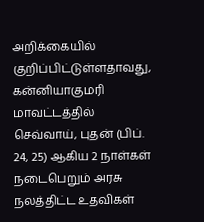அறிக்கையில் குறிப்பிட்டுள்ளதாவது,
கன்னியாகுமரி மாவட்டத்தில் செவ்வாய், புதன் (பிப். 24, 25) ஆகிய 2 நாள்கள் நடைபெறும் அரசு நலத்திட்ட உதவிகள்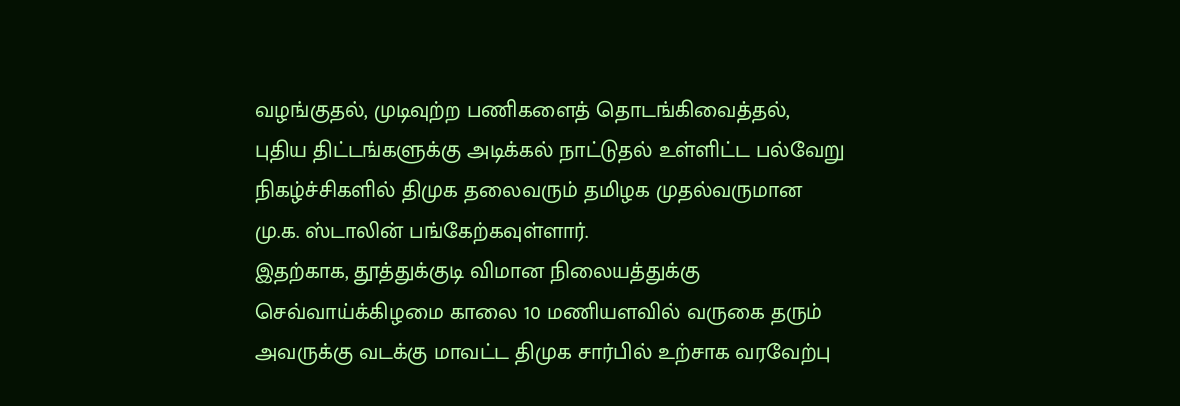வழங்குதல், முடிவுற்ற பணிகளைத் தொடங்கிவைத்தல், புதிய திட்டங்களுக்கு அடிக்கல் நாட்டுதல் உள்ளிட்ட பல்வேறு நிகழ்ச்சிகளில் திமுக தலைவரும் தமிழக முதல்வருமான மு.க. ஸ்டாலின் பங்கேற்கவுள்ளார்.
இதற்காக, தூத்துக்குடி விமான நிலையத்துக்கு செவ்வாய்க்கிழமை காலை 10 மணியளவில் வருகை தரும் அவருக்கு வடக்கு மாவட்ட திமுக சார்பில் உற்சாக வரவேற்பு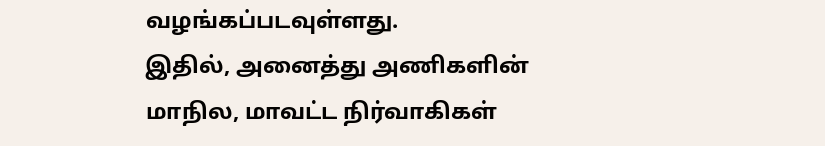வழங்கப்படவுள்ளது.
இதில், அனைத்து அணிகளின் மாநில, மாவட்ட நிர்வாகிகள்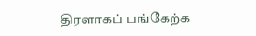திரளாகப் பங்கேற்க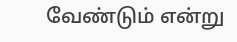வேண்டும் என்று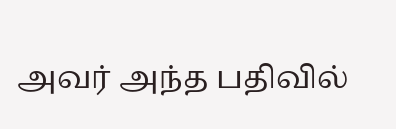அவர் அந்த பதிவில்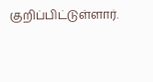குறிப்பிட்டுள்ளார்.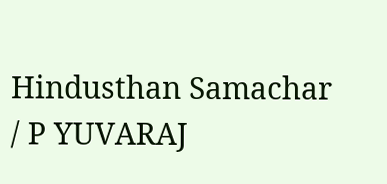Hindusthan Samachar / P YUVARAJ